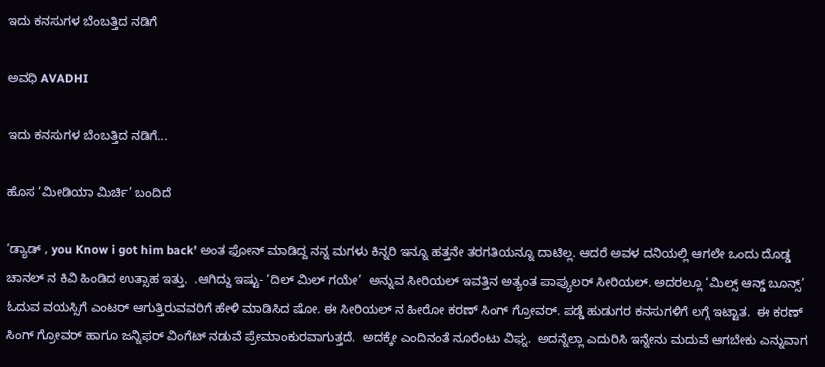ಇದು ಕನಸುಗಳ ಬೆಂಬತ್ತಿದ ನಡಿಗೆ‍

ಅವಧಿ AVADHI

ಇದು ಕನಸುಗಳ ಬೆಂಬತ್ತಿದ ನಡಿಗೆ...

ಹೊಸ ‘ಮೀಡಿಯಾ ಮಿರ್ಚಿ’ ಬಂದಿದೆ

‘ಡ್ಯಾಡ್ , you Know i got him back’ ಅಂತ ಫೋನ್ ಮಾಡಿದ್ದ ನನ್ನ ಮಗಳು ಕಿನ್ನರಿ ಇನ್ನೂ ಹತ್ತನೇ ತರಗತಿಯನ್ನೂ ದಾಟಿಲ್ಲ. ಆದರೆ ಅವಳ ದನಿಯಲ್ಲಿ ಆಗಲೇ ಒಂದು ದೊಡ್ಡ ಚಾನಲ್ ನ ಕಿವಿ ಹಿಂಡಿದ ಉತ್ಸಾಹ ಇತ್ತು.  .ಆಗಿದ್ದು ಇಷ್ಟು- ‘ದಿಲ್ ಮಿಲ್ ಗಯೇ’  ಅನ್ನುವ ಸೀರಿಯಲ್ ಇವತ್ತಿನ ಅತ್ಯಂತ ಪಾಪ್ಯುಲರ್ ಸೀರಿಯಲ್. ಅದರಲ್ಲೂ ‘ಮಿಲ್ಸ್ ಆನ್ಡ್ ಬೂನ್ಸ್’ ಓದುವ ವಯಸ್ಸಿಗೆ ಎಂಟರ್ ಆಗುತ್ತಿರುವವರಿಗೆ ಹೇಳಿ ಮಾಡಿಸಿದ ಷೋ. ಈ ಸೀರಿಯಲ್ ನ ಹೀರೋ ಕರಣ್ ಸಿಂಗ್ ಗ್ರೋವರ್. ಪಡ್ಡೆ ಹುಡುಗರ ಕನಸುಗಳಿಗೆ ಲಗ್ಗೆ ಇಟ್ಟಾತ.  ಈ ಕರಣ್ ಸಿಂಗ್ ಗ್ರೋವರ್ ಹಾಗೂ ಜನ್ನಿಫರ್ ವಿಂಗೆಟ್ ನಡುವೆ ಪ್ರೇಮಾಂಕುರವಾಗುತ್ತದೆ.  ಅದಕ್ಕೇ ಎಂದಿನಂತೆ ನೂರೆಂಟು ವಿಘ್ನ.  ಅದನ್ನೆಲ್ಲಾ ಎದುರಿಸಿ ಇನ್ನೇನು ಮದುವೆ ಆಗಬೇಕು ಎನ್ನುವಾಗ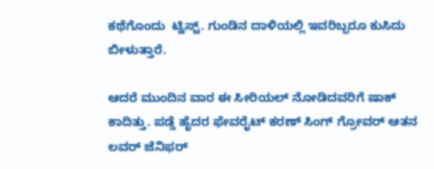ಕಥೆಗೊಂದು  ಟ್ವಿಸ್ಟ್. ಗುಂಡಿನ ದಾಳಿಯಲ್ಲಿ ಇವರಿಬ್ಬರೂ ಕುಸಿದು ಬೀಳುತ್ತಾರೆ.

ಆದರೆ ಮುಂದಿನ ವಾರ ಈ ಸೀರಿಯಲ್ ನೋಡಿದವರಿಗೆ ಷಾಕ್ ಕಾದಿತ್ತು. ಪಡ್ಡೆ ಹೈದರ ಫೇವರೈಟ್ ಕರಣ್ ಸಿಂಗ್ ಗ್ರೋವರ್ ಆತನ ಲವರ್ ಜೆನಿಫರ್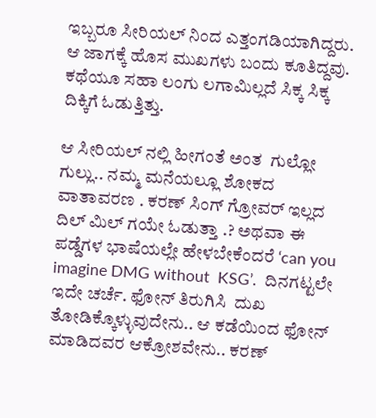ಇಬ್ಬರೂ ಸೀರಿಯಲ್ ನಿಂದ ಎತ್ತಂಗಡಿಯಾಗಿದ್ದರು. ಆ ಜಾಗಕ್ಕೆ ಹೊಸ ಮುಖಗಳು ಬಂದು ಕೂತಿದ್ದವು. ಕಥೆಯೂ ಸಹಾ ಲಂಗು ಲಗಾಮಿಲ್ಲದೆ ಸಿಕ್ಕ ಸಿಕ್ಕ ದಿಕ್ಕಿಗೆ ಓಡುತ್ತಿತ್ತು.

ಆ ಸೀರಿಯಲ್ ನಲ್ಲಿ ಹೀಗಂತೆ ಅಂತ  ಗುಲ್ಲೋ ಗುಲ್ಲು.. ನಮ್ಮ ಮನೆಯಲ್ಲೂ ಶೋಕದ ವಾತಾವರಣ . ಕರಣ್ ಸಿಂಗ್ ಗ್ರೋವರ್ ಇಲ್ಲದ ದಿಲ್ ಮಿಲ್ ಗಯೇ ಓಡುತ್ತಾ .? ಅಥವಾ ಈ ಪಡ್ಡೆಗಳ ಭಾಷೆಯಲ್ಲೇ ಹೇಳಬೇಕೆಂದರೆ ‘can you imagine DMG without  KSG’.  ದಿನಗಟ್ಟಲೇ ಇದೇ ಚರ್ಚೆ. ಫೋನ್ ತಿರುಗಿಸಿ  ದುಖ ತೋಡಿಕ್ಕೊಳ್ಳುವುದೇನು.. ಆ ಕಡೆಯಿಂದ ಫೋನ್ ಮಾಡಿದವರ ಆಕ್ರೋಶವೇನು.. ಕರಣ್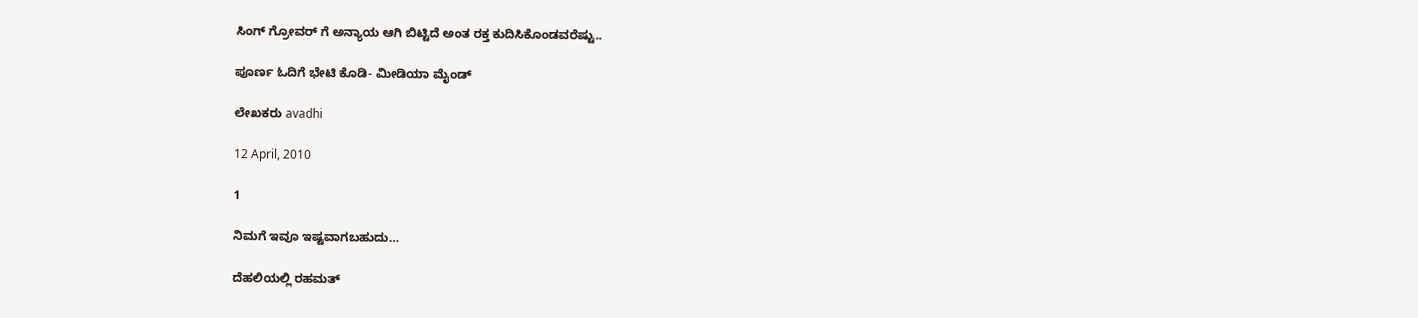ಸಿಂಗ್ ಗ್ರೋವರ್ ಗೆ ಅನ್ಯಾಯ ಆಗಿ ಬಿಟ್ಟಿದೆ ಅಂತ ರಕ್ತ ಕುದಿಸಿಕೊಂಡವರೆಷ್ಟು..

ಪೂರ್ಣ ಓದಿಗೆ ಭೇಟಿ ಕೊಡಿ- ಮೀಡಿಯಾ ಮೈಂಡ್

ಲೇಖಕರು avadhi

12 April, 2010

1

ನಿಮಗೆ ಇವೂ ಇಷ್ಟವಾಗಬಹುದು…

ದೆಹಲಿಯಲ್ಲಿ ರಹಮತ್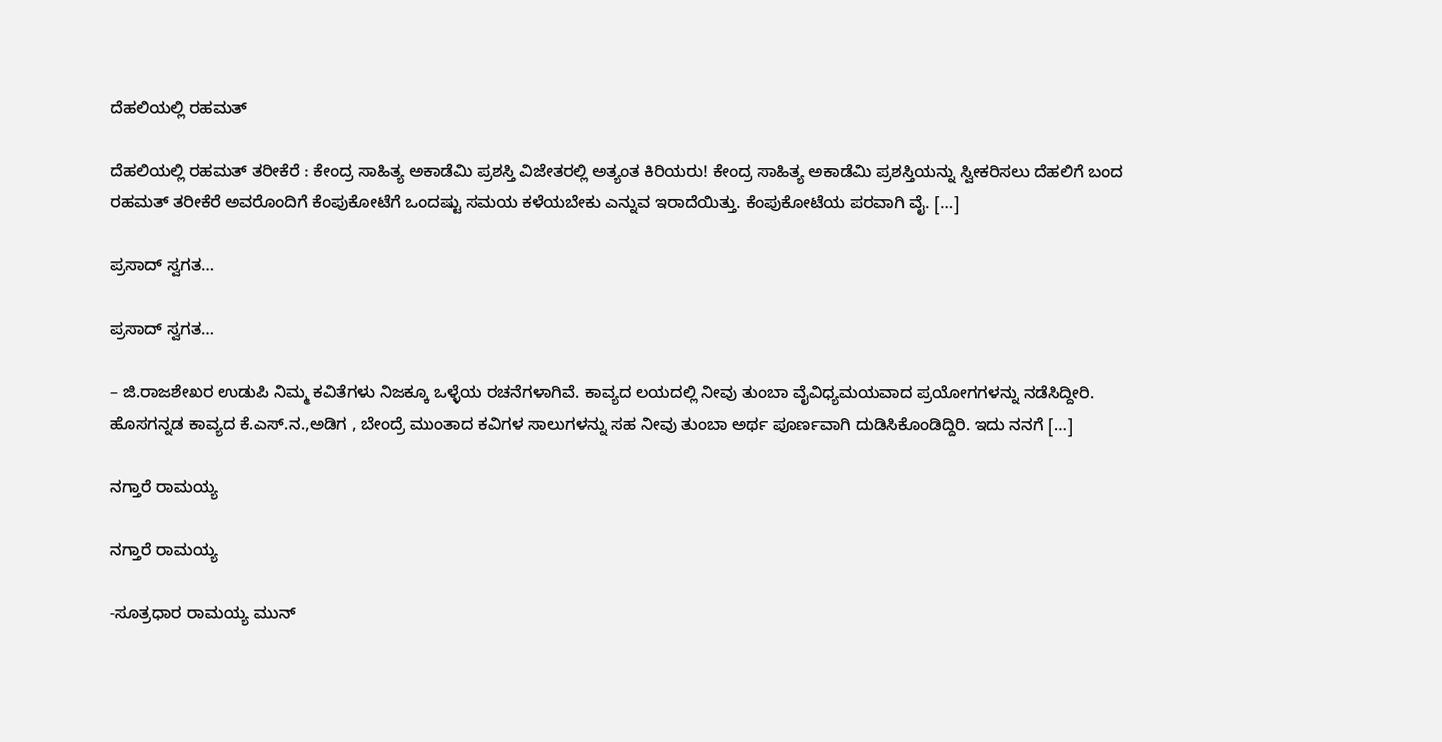ದೆಹಲಿಯಲ್ಲಿ ರಹಮತ್

ದೆಹಲಿಯಲ್ಲಿ ರಹಮತ್ ತರೀಕೆರೆ : ಕೇಂದ್ರ ಸಾಹಿತ್ಯ ಅಕಾಡೆಮಿ ಪ್ರಶಸ್ತಿ ವಿಜೇತರಲ್ಲಿ ಅತ್ಯಂತ ಕಿರಿಯರು! ಕೇಂದ್ರ ಸಾಹಿತ್ಯ ಅಕಾಡೆಮಿ ಪ್ರಶಸ್ತಿಯನ್ನು ಸ್ವೀಕರಿಸಲು ದೆಹಲಿಗೆ ಬಂದ ರಹಮತ್ ತರೀಕೆರೆ ಅವರೊಂದಿಗೆ ಕೆಂಪುಕೋಟೆಗೆ ಒಂದಷ್ಟು ಸಮಯ ಕಳೆಯಬೇಕು ಎನ್ನುವ ಇರಾದೆಯಿತ್ತು. ಕೆಂಪುಕೋಟೆಯ ಪರವಾಗಿ ವೈ. […]

ಪ್ರಸಾದ್ ಸ್ವಗತ…

ಪ್ರಸಾದ್ ಸ್ವಗತ…

– ಜಿ.ರಾಜಶೇಖರ ಉಡುಪಿ ನಿಮ್ಮ ಕವಿತೆಗಳು ನಿಜಕ್ಕೂ ಒಳ್ಳೆಯ ರಚನೆಗಳಾಗಿವೆ. ಕಾವ್ಯದ ಲಯದಲ್ಲಿ ನೀವು ತುಂಬಾ ವೈವಿಧ್ಯಮಯವಾದ ಪ್ರಯೋಗಗಳನ್ನು ನಡೆಸಿದ್ದೀರಿ. ಹೊಸಗನ್ನಡ ಕಾವ್ಯದ ಕೆ.ಎಸ್.ನ.,ಅಡಿಗ , ಬೇಂದ್ರೆ ಮುಂತಾದ ಕವಿಗಳ ಸಾಲುಗಳನ್ನು ಸಹ ನೀವು ತುಂಬಾ ಅರ್ಥ ಪೂರ್ಣವಾಗಿ ದುಡಿಸಿಕೊಂಡಿದ್ದಿರಿ. ಇದು ನನಗೆ […]

ನಗ್ತಾರೆ ರಾಮಯ್ಯ

ನಗ್ತಾರೆ ರಾಮಯ್ಯ

-ಸೂತ್ರಧಾರ ರಾಮಯ್ಯ ಮುನ್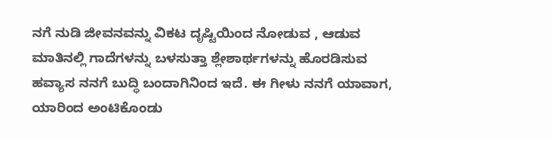ನಗೆ ನುಡಿ ಜೀವನವನ್ನು ವಿಕಟ ದೃಷ್ಟಿಯಿಂದ ನೋಡುವ , ಆಡುವ ಮಾತಿನಲ್ಲಿ ಗಾದೆಗಳನ್ನು ಬಳಸುತ್ತಾ ಶ್ಲೇಶಾರ್ಥಗಳನ್ನು ಹೊರಡಿಸುವ ಹವ್ಯಾಸ ನನಗೆ ಬುದ್ಧಿ ಬಂದಾಗಿನಿಂದ ಇದೆ. ಈ ಗೀಳು ನನಗೆ ಯಾವಾಗ, ಯಾರಿಂದ ಅಂಟಿಕೊಂಡು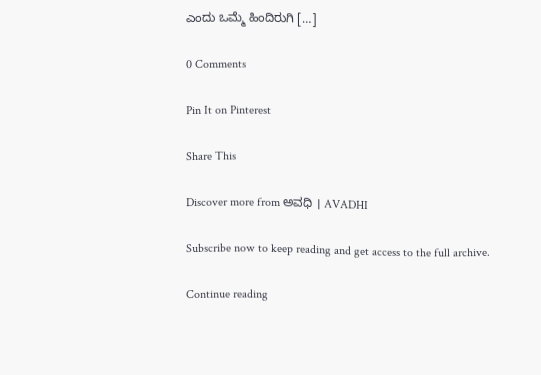ಎಂದು ಒಮ್ಮೆ ಹಿಂದಿರುಗಿ […]

0 Comments

Pin It on Pinterest

Share This

Discover more from ಅವಧಿ । AVADHI

Subscribe now to keep reading and get access to the full archive.

Continue reading